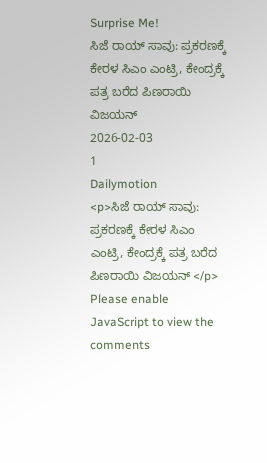Surprise Me!
ಸಿಜೆ ರಾಯ್ ಸಾವು: ಪ್ರಕರಣಕ್ಕೆ ಕೇರಳ ಸಿಎಂ ಎಂಟ್ರಿ, ಕೇಂದ್ರಕ್ಕೆ ಪತ್ರ ಬರೆದ ಪಿಣರಾಯಿ ವಿಜಯನ್
2026-02-03
1
Dailymotion
<p>ಸಿಜೆ ರಾಯ್ ಸಾವು: ಪ್ರಕರಣಕ್ಕೆ ಕೇರಳ ಸಿಎಂ ಎಂಟ್ರಿ, ಕೇಂದ್ರಕ್ಕೆ ಪತ್ರ ಬರೆದ ಪಿಣರಾಯಿ ವಿಜಯನ್ </p>
Please enable JavaScript to view the
comments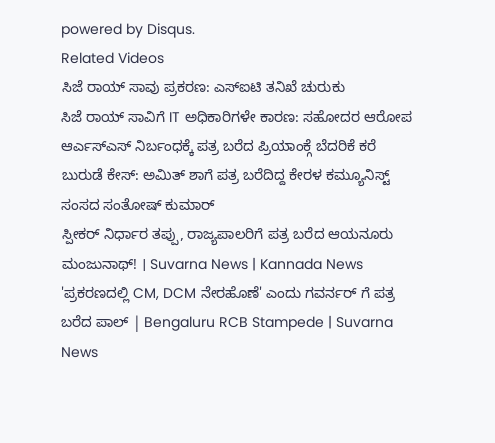powered by Disqus.
Related Videos
ಸಿಜೆ ರಾಯ್ ಸಾವು ಪ್ರಕರಣ: ಎಸ್ಐಟಿ ತನಿಖೆ ಚುರುಕು
ಸಿಜೆ ರಾಯ್ ಸಾವಿಗೆ IT ಅಧಿಕಾರಿಗಳೇ ಕಾರಣ: ಸಹೋದರ ಆರೋಪ
ಆರ್ಎಸ್ಎಸ್ ನಿರ್ಬಂಧಕ್ಕೆ ಪತ್ರ ಬರೆದ ಪ್ರಿಯಾಂಕ್ಗೆ ಬೆದರಿಕೆ ಕರೆ
ಬುರುಡೆ ಕೇಸ್: ಅಮಿತ್ ಶಾಗೆ ಪತ್ರ ಬರೆದಿದ್ದ ಕೇರಳ ಕಮ್ಯೂನಿಸ್ಟ್ ಸಂಸದ ಸಂತೋಷ್ ಕುಮಾರ್
ಸ್ಪೀಕರ್ ನಿರ್ಧಾರ ತಪ್ಪು, ರಾಜ್ಯಪಾಲರಿಗೆ ಪತ್ರ ಬರೆದ ಆಯನೂರು ಮಂಜುನಾಥ್! । Suvarna News | Kannada News
'ಪ್ರಕರಣದಲ್ಲಿ CM, DCM ನೇರಹೊಣೆ' ಎಂದು ಗವರ್ನರ್ ಗೆ ಪತ್ರ ಬರೆದ ಪಾಲ್ | Bengaluru RCB Stampede | Suvarna News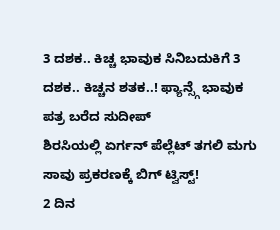3 ದಶಕ.. ಕಿಚ್ಚ ಭಾವುಕ ಸಿನಿಬದುಕಿಗೆ 3 ದಶಕ.. ಕಿಚ್ಚನ ಶತಕ..! ಫ್ಯಾನ್ಸ್ಗೆ ಭಾವುಕ ಪತ್ರ ಬರೆದ ಸುದೀಪ್
ಶಿರಸಿಯಲ್ಲಿ ಏರ್ಗನ್ ಪೆಲ್ಲೆಟ್ ತಗಲಿ ಮಗು ಸಾವು ಪ್ರಕರಣಕ್ಕೆ ಬಿಗ್ ಟ್ವಿಸ್ಟ್!
2 ದಿನ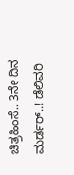ಚಿತ್ರಹಿಂಸೆ.. 3ನೇ ದಿನ ಮರ್ಡರ್..! ಡೆಲಿವರಿ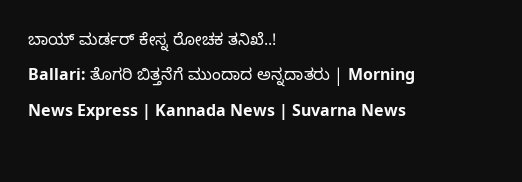ಬಾಯ್ ಮರ್ಡರ್ ಕೇಸ್ನ ರೋಚಕ ತನಿಖೆ..!
Ballari: ತೊಗರಿ ಬಿತ್ತನೆಗೆ ಮುಂದಾದ ಅನ್ನದಾತರು | Morning News Express | Kannada News | Suvarna News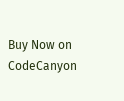Buy Now on CodeCanyon